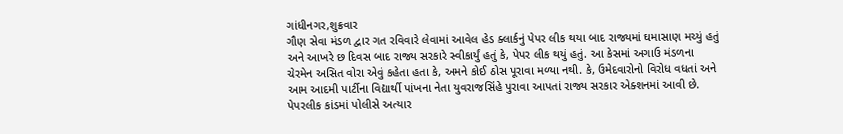ગાંધીનગર,શુક્રવાર
ગૌણ સેવા મંડળ દ્વાર ગત રવિવારે લેવામાં આવેલ હેડ ક્લાર્કનું પેપર લીક થયા બાદ રાજ્યમાં ઘમાસાણ મચ્યું હતું અને આખરે છ દિવસ બાદ રાજ્ય સરકારે સ્વીકાર્યું હતું કે, પેપર લીક થયું હતું. આ કેસમાં અગાઉ મંડળના ચેરમેન અસિત વોરા એવું કહેતા હતા કે, અમને કોઈ ઠોસ પૂરાવા મળ્યા નથી. કે, ઉમેદવારોનો વિરોધ વધતાં અને આમ આદમી પાર્ટીના વિદ્યાર્થી પાંખના નેતા યુવરાજસિંહે પુરાવા આપતાં રાજ્ય સરકાર એક્શનમાં આવી છે. પેપરલીક કાંડમાં પોલીસે અત્યાર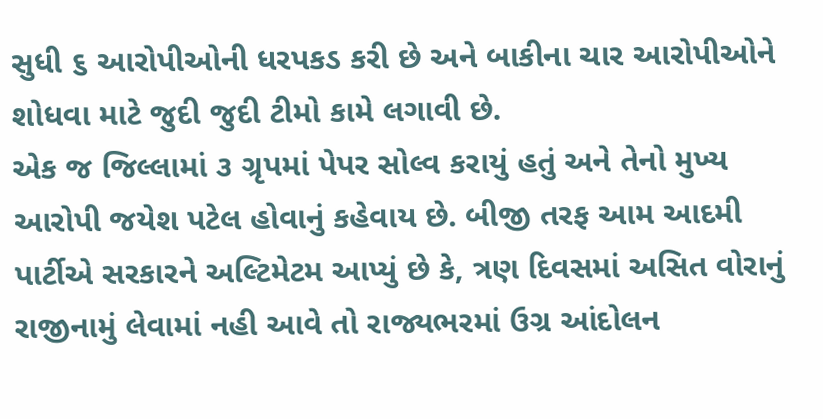સુધી ૬ આરોપીઓની ધરપકડ કરી છે અને બાકીના ચાર આરોપીઓને શોધવા માટે જુદી જુદી ટીમો કામે લગાવી છે.
એક જ જિલ્લામાં ૩ ગ્રૃપમાં પેપર સોલ્વ કરાયું હતું અને તેનો મુખ્ય આરોપી જયેશ પટેલ હોવાનું કહેવાય છે. બીજી તરફ આમ આદમી પાર્ટીએ સરકારને અલ્ટિમેટમ આપ્યું છે કે, ત્રણ દિવસમાં અસિત વોરાનું રાજીનામું લેવામાં નહી આવે તો રાજ્યભરમાં ઉગ્ર આંદોલન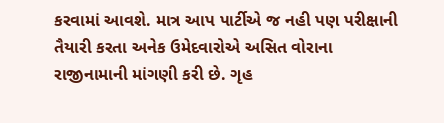કરવામાં આવશે. માત્ર આપ પાર્ટીએ જ નહી પણ પરીક્ષાની તૈયારી કરતા અનેક ઉમેદવારોએ અસિત વોરાના રાજીનામાની માંગણી કરી છે. ગૃહ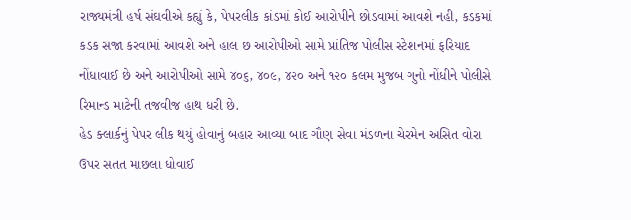રાજ્યમંત્રી હર્ષ સંઘવીએ કહ્યું કે, પેપરલીક કાંડમાં કોઈ આરોપીને છોડવામાં આવશે નહી, કડકમાં કડક સજા કરવામાં આવશે અને હાલ છ આરોપીઓ સામે પ્રાંતિજ પોલીસ સ્ટેશનમાં ફરિયાદ નોંધાવાઈ છે અને આરોપીઓ સામે ૪૦૬, ૪૦૯, ૪૨૦ અને ૧૨૦ કલમ મુજબ ગુનો નોંધીને પોલીસે રિમાન્ડ માટેની તજવીજ હાથ ધરી છે.
હેડ ક્લાર્કનું પેપર લીક થયું હોવાનું બહાર આવ્યા બાદ ગૌણ સેવા મંડળના ચેરમેન અસિત વોરા ઉપર સતત માછલા ધોવાઈ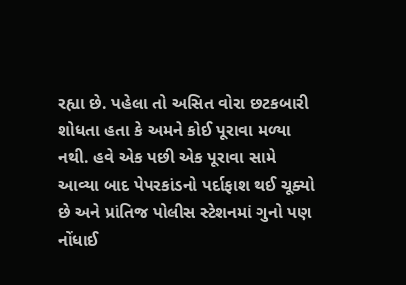રહ્યા છે. પહેલા તો અસિત વોરા છટકબારી શોધતા હતા કે અમને કોઈ પૂરાવા મળ્યા નથી. હવે એક પછી એક પૂરાવા સામે આવ્યા બાદ પેપરકાંડનો પર્દાફાશ થઈ ચૂક્યો છે અને પ્રાંતિજ પોલીસ સ્ટેશનમાં ગુનો પણ નોંધાઈ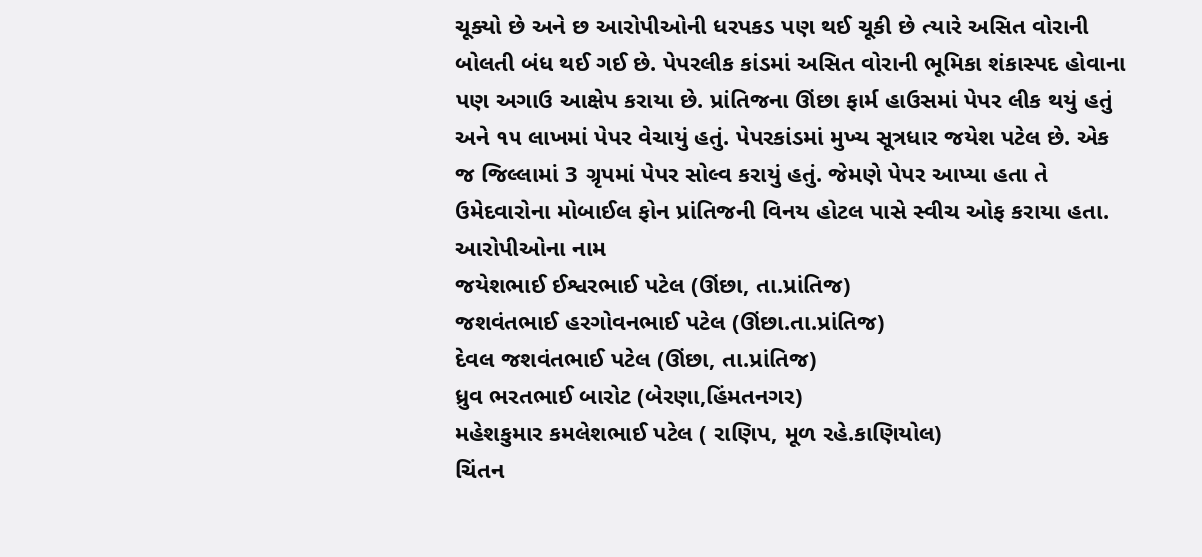ચૂક્યો છે અને છ આરોપીઓની ધરપકડ પણ થઈ ચૂકી છે ત્યારે અસિત વોરાની બોલતી બંધ થઈ ગઈ છે. પેપરલીક કાંડમાં અસિત વોરાની ભૂમિકા શંકાસ્પદ હોવાના પણ અગાઉ આક્ષેપ કરાયા છે. પ્રાંતિજના ઊંછા ફાર્મ હાઉસમાં પેપર લીક થયું હતું અને ૧૫ લાખમાં પેપર વેચાયું હતું. પેપરકાંડમાં મુખ્ય સૂત્રધાર જયેશ પટેલ છે. એક જ જિલ્લામાં 3 ગ્રૃપમાં પેપર સોલ્વ કરાયું હતું. જેમણે પેપર આપ્યા હતા તે ઉમેદવારોના મોબાઈલ ફોન પ્રાંતિજની વિનય હોટલ પાસે સ્વીચ ઓફ કરાયા હતા.
આરોપીઓના નામ
જયેશભાઈ ઈશ્વરભાઈ પટેલ (ઊંછા, તા.પ્રાંતિજ)
જશવંતભાઈ હરગોવનભાઈ પટેલ (ઊંછા.તા.પ્રાંતિજ)
દેવલ જશવંતભાઈ પટેલ (ઊંછા, તા.પ્રાંતિજ)
ધ્રુવ ભરતભાઈ બારોટ (બેરણા,હિંમતનગર)
મહેશકુમાર કમલેશભાઈ પટેલ ( રાણિપ, મૂળ રહે.કાણિયોલ)
ચિંતન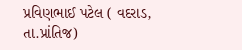પ્રવિણભાઈ પટેલ ( વદરાડ, તા.પ્રાંતિજ)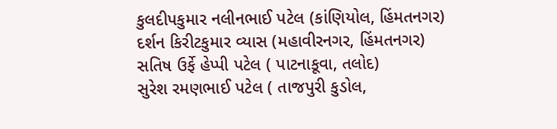કુલદીપકુમાર નલીનભાઈ પટેલ (કાંણિયોલ, હિંમતનગર)
દર્શન કિરીટકુમાર વ્યાસ (મહાવીરનગર, હિંમતનગર)
સતિષ ઉર્ફે હેપ્પી પટેલ ( પાટનાકૂવા, તલોદ)
સુરેશ રમણભાઈ પટેલ ( તાજપુરી કુડોલ,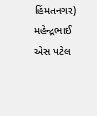હિંમતનગર)
મહેન્દ્રભાઈ એસ પટેલ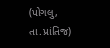(પોગલુ, તા.પ્રાંતિજ)